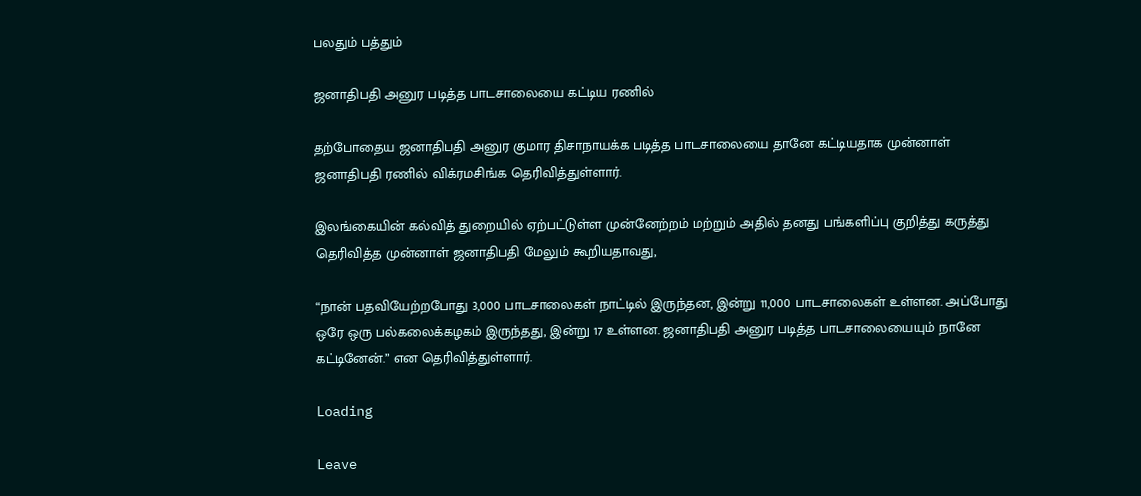பலதும் பத்தும்

ஜனாதிபதி அனுர படித்த பாடசாலையை கட்டிய ரணில்

தற்போதைய ஜனாதிபதி அனுர குமார திசாநாயக்க படித்த பாடசாலையை தானே கட்டியதாக முன்னாள் ஜனாதிபதி ரணில் விக்ரமசிங்க தெரிவித்துள்ளார்.

இலங்கையின் கல்வித் துறையில் ஏற்பட்டுள்ள முன்னேற்றம் மற்றும் அதில் தனது பங்களிப்பு குறித்து கருத்து தெரிவித்த முன்னாள் ஜனாதிபதி மேலும் கூறியதாவது,

“நான் பதவியேற்றபோது 3,000 பாடசாலைகள் நாட்டில் இருந்தன, இன்று 11,000 பாடசாலைகள் உள்ளன. அப்போது ஒரே ஒரு பல்கலைக்கழகம் இருந்தது, இன்று 17 உள்ளன. ஜனாதிபதி அனுர படித்த பாடசாலையையும் நானே கட்டினேன்.” என தெரிவித்துள்ளார்.

Loading

Leave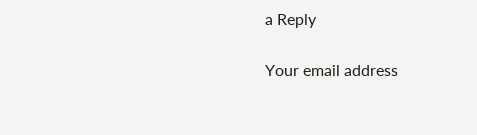a Reply

Your email address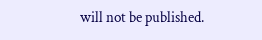will not be published.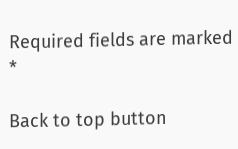Required fields are marked *

Back to top button